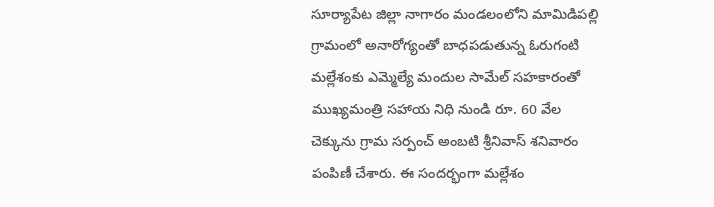సూర్యాపేట జిల్లా నాగారం మండలంలోని మామిడిపల్లి గ్రామంలో అనారోగ్యంతో బాధపడుతున్న ఓరుగంటి మల్లేశంకు ఎమ్మెల్యే మందుల సామేల్ సహకారంతో ముఖ్యమంత్రి సహాయ నిధి నుండి రూ. 60 వేల చెక్కును గ్రామ సర్పంచ్ అంబటి శ్రీనివాస్ శనివారం పంపిణీ చేశారు. ఈ సందర్భంగా మల్లేశం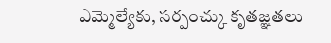ఎమ్మెల్యేకు, సర్పంచ్కు కృతజ్ఞతలు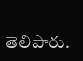తెలిపారు.